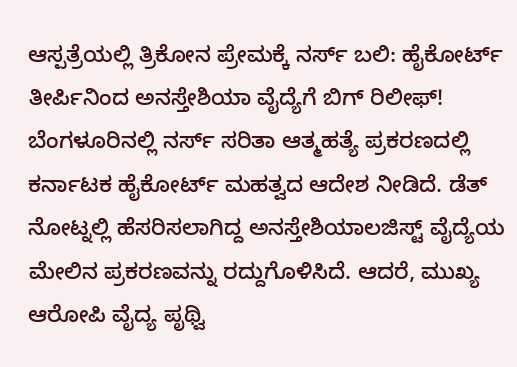ಆಸ್ಪತ್ರೆಯಲ್ಲಿ ತ್ರಿಕೋನ ಪ್ರೇಮಕ್ಕೆ ನರ್ಸ್ ಬಲಿ: ಹೈಕೋರ್ಟ್ ತೀರ್ಪಿನಿಂದ ಅನಸ್ತೇಶಿಯಾ ವೈದ್ಯೆಗೆ ಬಿಗ್ ರಿಲೀಫ್!
ಬೆಂಗಳೂರಿನಲ್ಲಿ ನರ್ಸ್ ಸರಿತಾ ಆತ್ಮಹತ್ಯೆ ಪ್ರಕರಣದಲ್ಲಿ ಕರ್ನಾಟಕ ಹೈಕೋರ್ಟ್ ಮಹತ್ವದ ಆದೇಶ ನೀಡಿದೆ. ಡೆತ್ ನೋಟ್ನಲ್ಲಿ ಹೆಸರಿಸಲಾಗಿದ್ದ ಅನಸ್ತೇಶಿಯಾಲಜಿಸ್ಟ್ ವೈದ್ಯೆಯ ಮೇಲಿನ ಪ್ರಕರಣವನ್ನು ರದ್ದುಗೊಳಿಸಿದೆ. ಆದರೆ, ಮುಖ್ಯ ಆರೋಪಿ ವೈದ್ಯ ಪೃಥ್ವಿ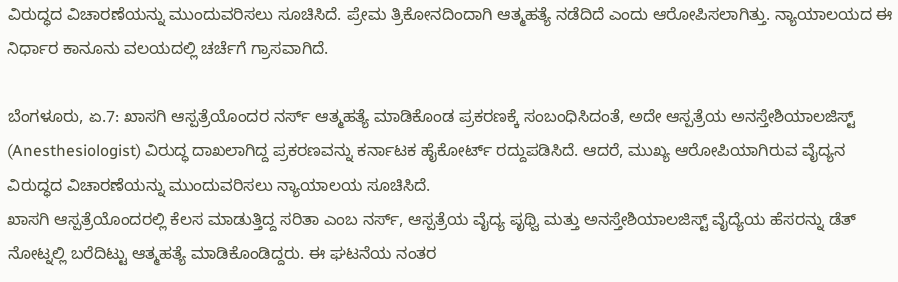ವಿರುದ್ಧದ ವಿಚಾರಣೆಯನ್ನು ಮುಂದುವರಿಸಲು ಸೂಚಿಸಿದೆ. ಪ್ರೇಮ ತ್ರಿಕೋನದಿಂದಾಗಿ ಆತ್ಮಹತ್ಯೆ ನಡೆದಿದೆ ಎಂದು ಆರೋಪಿಸಲಾಗಿತ್ತು. ನ್ಯಾಯಾಲಯದ ಈ ನಿರ್ಧಾರ ಕಾನೂನು ವಲಯದಲ್ಲಿ ಚರ್ಚೆಗೆ ಗ್ರಾಸವಾಗಿದೆ.

ಬೆಂಗಳೂರು, ಏ.7: ಖಾಸಗಿ ಆಸ್ಪತ್ರೆಯೊಂದರ ನರ್ಸ್ ಆತ್ಮಹತ್ಯೆ ಮಾಡಿಕೊಂಡ ಪ್ರಕರಣಕ್ಕೆ ಸಂಬಂಧಿಸಿದಂತೆ, ಅದೇ ಆಸ್ಪತ್ರೆಯ ಅನಸ್ತೇಶಿಯಾಲಜಿಸ್ಟ್ (Anesthesiologist) ವಿರುದ್ಧ ದಾಖಲಾಗಿದ್ದ ಪ್ರಕರಣವನ್ನು ಕರ್ನಾಟಕ ಹೈಕೋರ್ಟ್ ರದ್ದುಪಡಿಸಿದೆ. ಆದರೆ, ಮುಖ್ಯ ಆರೋಪಿಯಾಗಿರುವ ವೈದ್ಯನ ವಿರುದ್ಧದ ವಿಚಾರಣೆಯನ್ನು ಮುಂದುವರಿಸಲು ನ್ಯಾಯಾಲಯ ಸೂಚಿಸಿದೆ.
ಖಾಸಗಿ ಆಸ್ಪತ್ರೆಯೊಂದರಲ್ಲಿ ಕೆಲಸ ಮಾಡುತ್ತಿದ್ದ ಸರಿತಾ ಎಂಬ ನರ್ಸ್, ಆಸ್ಪತ್ರೆಯ ವೈದ್ಯ ಪೃಥ್ವಿ ಮತ್ತು ಅನಸ್ತೇಶಿಯಾಲಜಿಸ್ಟ್ ವೈದ್ಯೆಯ ಹೆಸರನ್ನು ಡೆತ್ ನೋಟ್ನಲ್ಲಿ ಬರೆದಿಟ್ಟು ಆತ್ಮಹತ್ಯೆ ಮಾಡಿಕೊಂಡಿದ್ದರು. ಈ ಘಟನೆಯ ನಂತರ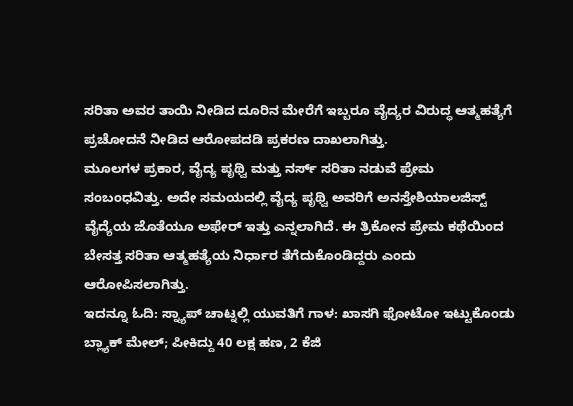ಸರಿತಾ ಅವರ ತಾಯಿ ನೀಡಿದ ದೂರಿನ ಮೇರೆಗೆ ಇಬ್ಬರೂ ವೈದ್ಯರ ವಿರುದ್ಧ ಆತ್ಮಹತ್ಯೆಗೆ ಪ್ರಚೋದನೆ ನೀಡಿದ ಆರೋಪದಡಿ ಪ್ರಕರಣ ದಾಖಲಾಗಿತ್ತು.
ಮೂಲಗಳ ಪ್ರಕಾರ, ವೈದ್ಯ ಪೃಥ್ವಿ ಮತ್ತು ನರ್ಸ್ ಸರಿತಾ ನಡುವೆ ಪ್ರೇಮ ಸಂಬಂಧವಿತ್ತು. ಅದೇ ಸಮಯದಲ್ಲಿ ವೈದ್ಯ ಪೃಥ್ವಿ ಅವರಿಗೆ ಅನಸ್ತೇಶಿಯಾಲಜಿಸ್ಟ್ ವೈದ್ಯೆಯ ಜೊತೆಯೂ ಅಫೇರ್ ಇತ್ತು ಎನ್ನಲಾಗಿದೆ. ಈ ತ್ರಿಕೋನ ಪ್ರೇಮ ಕಥೆಯಿಂದ ಬೇಸತ್ತ ಸರಿತಾ ಆತ್ಮಹತ್ಯೆಯ ನಿರ್ಧಾರ ತೆಗೆದುಕೊಂಡಿದ್ದರು ಎಂದು ಆರೋಪಿಸಲಾಗಿತ್ತು.
ಇದನ್ನೂ ಓದಿ: ಸ್ನ್ಯಾಪ್ ಚಾಟ್ನಲ್ಲಿ ಯುವತಿಗೆ ಗಾಳ: ಖಾಸಗಿ ಫೋಟೋ ಇಟ್ಟುಕೊಂಡು ಬ್ಲ್ಯಾಕ್ ಮೇಲ್; ಪೀಕಿದ್ದು 40 ಲಕ್ಷ ಹಣ, 2 ಕೆಜಿ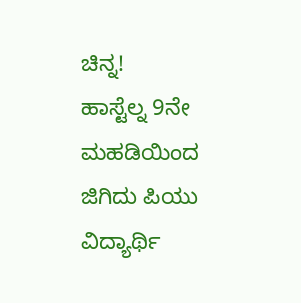ಚಿನ್ನ!
ಹಾಸ್ಟೆಲ್ನ 9ನೇ ಮಹಡಿಯಿಂದ ಜಿಗಿದು ಪಿಯು ವಿದ್ಯಾರ್ಥಿ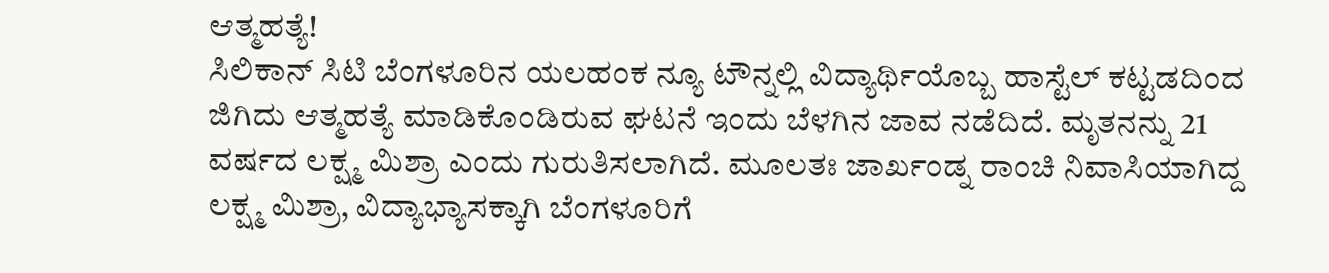ಆತ್ಮಹತ್ಯೆ!
ಸಿಲಿಕಾನ್ ಸಿಟಿ ಬೆಂಗಳೂರಿನ ಯಲಹಂಕ ನ್ಯೂ ಟೌನ್ನಲ್ಲಿ ವಿದ್ಯಾರ್ಥಿಯೊಬ್ಬ ಹಾಸ್ಟೆಲ್ ಕಟ್ಟಡದಿಂದ ಜಿಗಿದು ಆತ್ಮಹತ್ಯೆ ಮಾಡಿಕೊಂಡಿರುವ ಘಟನೆ ಇಂದು ಬೆಳಗಿನ ಜಾವ ನಡೆದಿದೆ. ಮೃತನನ್ನು 21 ವರ್ಷದ ಲಕ್ಷ್ಮ ಮಿಶ್ರಾ ಎಂದು ಗುರುತಿಸಲಾಗಿದೆ. ಮೂಲತಃ ಜಾರ್ಖಂಡ್ನ ರಾಂಚಿ ನಿವಾಸಿಯಾಗಿದ್ದ ಲಕ್ಷ್ಮ ಮಿಶ್ರಾ, ವಿದ್ಯಾಭ್ಯಾಸಕ್ಕಾಗಿ ಬೆಂಗಳೂರಿಗೆ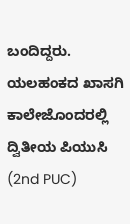ಬಂದಿದ್ದರು. ಯಲಹಂಕದ ಖಾಸಗಿ ಕಾಲೇಜೊಂದರಲ್ಲಿ ದ್ವಿತೀಯ ಪಿಯುಸಿ (2nd PUC)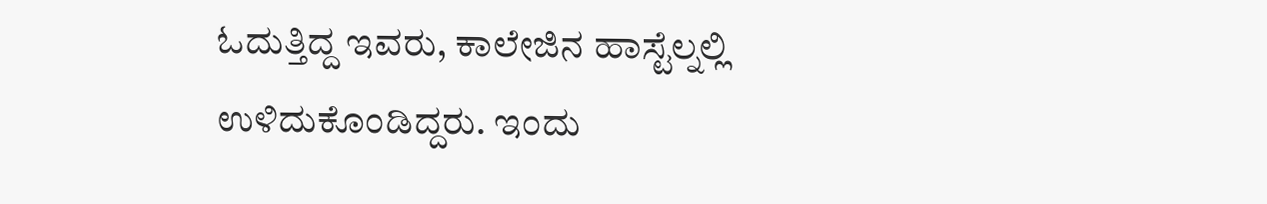ಓದುತ್ತಿದ್ದ ಇವರು, ಕಾಲೇಜಿನ ಹಾಸ್ಟೆಲ್ನಲ್ಲಿ ಉಳಿದುಕೊಂಡಿದ್ದರು. ಇಂದು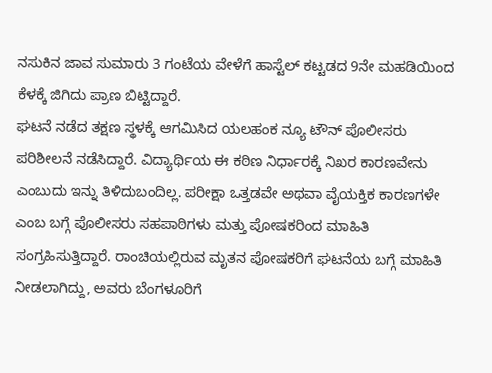ನಸುಕಿನ ಜಾವ ಸುಮಾರು 3 ಗಂಟೆಯ ವೇಳೆಗೆ ಹಾಸ್ಟೆಲ್ ಕಟ್ಟಡದ 9ನೇ ಮಹಡಿಯಿಂದ ಕೆಳಕ್ಕೆ ಜಿಗಿದು ಪ್ರಾಣ ಬಿಟ್ಟಿದ್ದಾರೆ.
ಘಟನೆ ನಡೆದ ತಕ್ಷಣ ಸ್ಥಳಕ್ಕೆ ಆಗಮಿಸಿದ ಯಲಹಂಕ ನ್ಯೂ ಟೌನ್ ಪೊಲೀಸರು ಪರಿಶೀಲನೆ ನಡೆಸಿದ್ದಾರೆ. ವಿದ್ಯಾರ್ಥಿಯ ಈ ಕಠಿಣ ನಿರ್ಧಾರಕ್ಕೆ ನಿಖರ ಕಾರಣವೇನು ಎಂಬುದು ಇನ್ನು ತಿಳಿದುಬಂದಿಲ್ಲ. ಪರೀಕ್ಷಾ ಒತ್ತಡವೇ ಅಥವಾ ವೈಯಕ್ತಿಕ ಕಾರಣಗಳೇ ಎಂಬ ಬಗ್ಗೆ ಪೊಲೀಸರು ಸಹಪಾಠಿಗಳು ಮತ್ತು ಪೋಷಕರಿಂದ ಮಾಹಿತಿ ಸಂಗ್ರಹಿಸುತ್ತಿದ್ದಾರೆ. ರಾಂಚಿಯಲ್ಲಿರುವ ಮೃತನ ಪೋಷಕರಿಗೆ ಘಟನೆಯ ಬಗ್ಗೆ ಮಾಹಿತಿ ನೀಡಲಾಗಿದ್ದು, ಅವರು ಬೆಂಗಳೂರಿಗೆ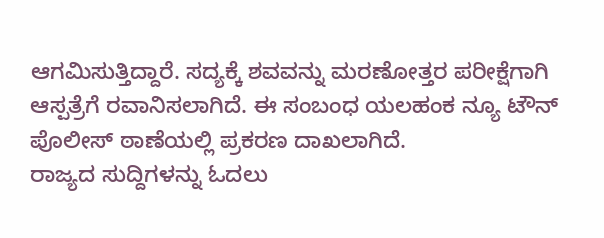ಆಗಮಿಸುತ್ತಿದ್ದಾರೆ. ಸದ್ಯಕ್ಕೆ ಶವವನ್ನು ಮರಣೋತ್ತರ ಪರೀಕ್ಷೆಗಾಗಿ ಆಸ್ಪತ್ರೆಗೆ ರವಾನಿಸಲಾಗಿದೆ. ಈ ಸಂಬಂಧ ಯಲಹಂಕ ನ್ಯೂ ಟೌನ್ ಪೊಲೀಸ್ ಠಾಣೆಯಲ್ಲಿ ಪ್ರಕರಣ ದಾಖಲಾಗಿದೆ.
ರಾಜ್ಯದ ಸುದ್ದಿಗಳನ್ನು ಓದಲು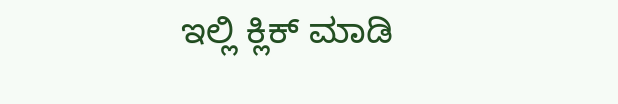ಇಲ್ಲಿ ಕ್ಲಿಕ್ ಮಾಡಿ